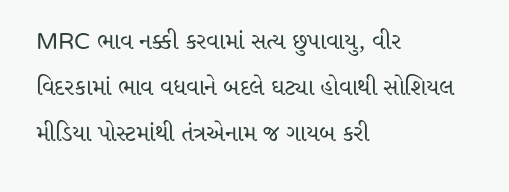MRC ભાવ નક્કી કરવામાં સત્ય છુપાવાયુ, વીર વિદરકામાં ભાવ વધવાને બદલે ઘટ્યા હોવાથી સોશિયલ મીડિયા પોસ્ટમાંથી તંત્રએનામ જ ગાયબ કરી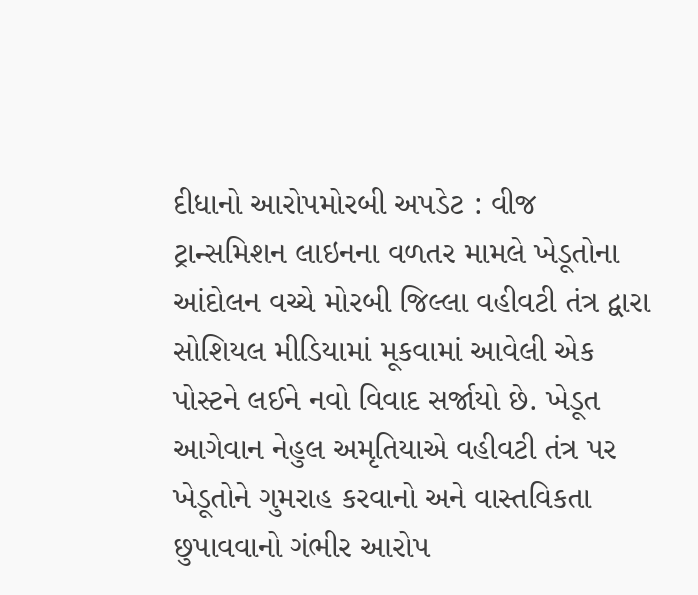દીધાનો આરોપમોરબી અપડેટ : વીજ ટ્રાન્સમિશન લાઇનના વળતર મામલે ખેડૂતોના આંદોલન વચ્ચે મોરબી જિલ્લા વહીવટી તંત્ર દ્વારા સોશિયલ મીડિયામાં મૂકવામાં આવેલી એક પોસ્ટને લઈને નવો વિવાદ સર્જાયો છે. ખેડૂત આગેવાન નેહુલ અમૃતિયાએ વહીવટી તંત્ર પર ખેડૂતોને ગુમરાહ કરવાનો અને વાસ્તવિકતા છુપાવવાનો ગંભીર આરોપ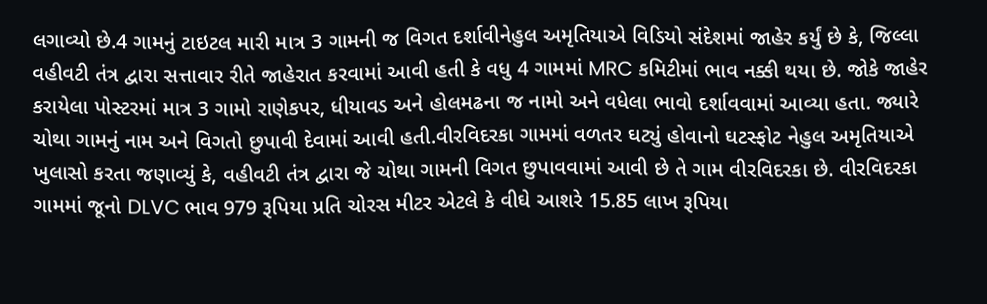લગાવ્યો છે.4 ગામનું ટાઇટલ મારી માત્ર 3 ગામની જ વિગત દર્શાવીનેહુલ અમૃતિયાએ વિડિયો સંદેશમાં જાહેર કર્યું છે કે, જિલ્લા વહીવટી તંત્ર દ્વારા સત્તાવાર રીતે જાહેરાત કરવામાં આવી હતી કે વધુ 4 ગામમાં MRC કમિટીમાં ભાવ નક્કી થયા છે. જોકે જાહેર કરાયેલા પોસ્ટરમાં માત્ર 3 ગામો રાણેકપર, ધીયાવડ અને હોલમઢના જ નામો અને વધેલા ભાવો દર્શાવવામાં આવ્યા હતા. જ્યારે ચોથા ગામનું નામ અને વિગતો છુપાવી દેવામાં આવી હતી.વીરવિદરકા ગામમાં વળતર ઘટ્યું હોવાનો ઘટસ્ફોટ નેહુલ અમૃતિયાએ ખુલાસો કરતા જણાવ્યું કે, વહીવટી તંત્ર દ્વારા જે ચોથા ગામની વિગત છુપાવવામાં આવી છે તે ગામ વીરવિદરકા છે. વીરવિદરકા ગામમાં જૂનો DLVC ભાવ 979 રૂપિયા પ્રતિ ચોરસ મીટર એટલે કે વીઘે આશરે 15.85 લાખ રૂપિયા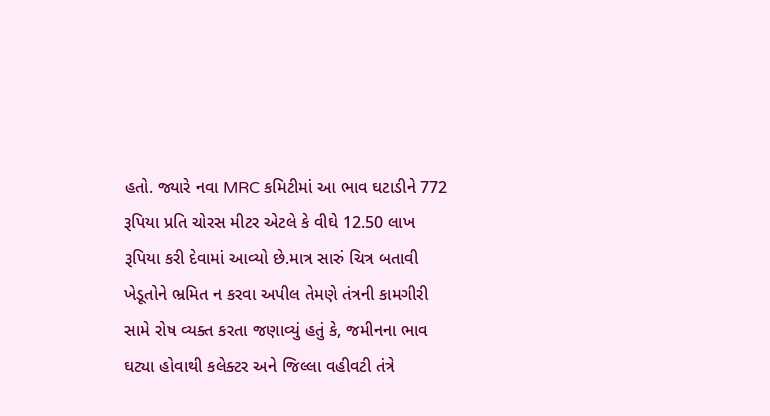હતો. જ્યારે નવા MRC કમિટીમાં આ ભાવ ઘટાડીને 772 રૂપિયા પ્રતિ ચોરસ મીટર એટલે કે વીઘે 12.50 લાખ રૂપિયા કરી દેવામાં આવ્યો છે.માત્ર સારું ચિત્ર બતાવી ખેડૂતોને ભ્રમિત ન કરવા અપીલ તેમણે તંત્રની કામગીરી સામે રોષ વ્યક્ત કરતા જણાવ્યું હતું કે, જમીનના ભાવ ઘટ્યા હોવાથી કલેક્ટર અને જિલ્લા વહીવટી તંત્રે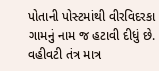પોતાની પોસ્ટમાંથી વીરવિદરકા ગામનું નામ જ હટાવી દીધું છે. વહીવટી તંત્ર માત્ર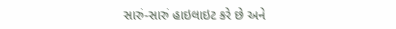સારું-સારું હાઇલાઇટ કરે છે અને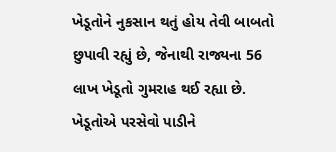ખેડૂતોને નુકસાન થતું હોય તેવી બાબતો છુપાવી રહ્યું છે, જેનાથી રાજ્યના 56 લાખ ખેડૂતો ગુમરાહ થઈ રહ્યા છે. ખેડૂતોએ પરસેવો પાડીને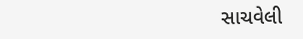સાચવેલી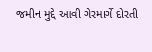જમીન મુદ્દે આવી ગેરમાર્ગે દોરતી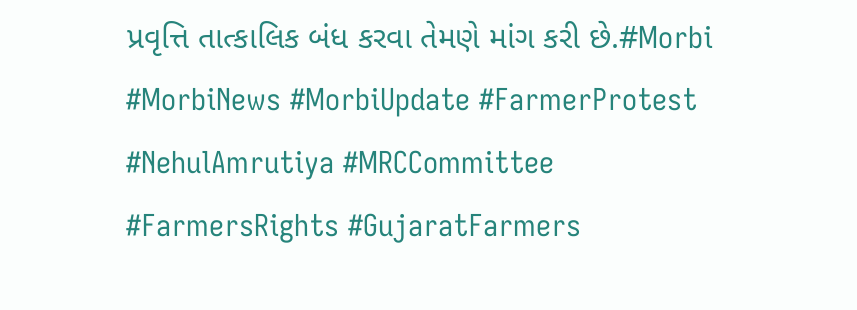પ્રવૃત્તિ તાત્કાલિક બંધ કરવા તેમણે માંગ કરી છે.#Morbi #MorbiNews #MorbiUpdate #FarmerProtest #NehulAmrutiya #MRCCommittee #FarmersRights #GujaratFarmers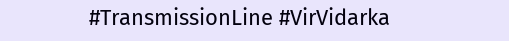#TransmissionLine #VirVidarka